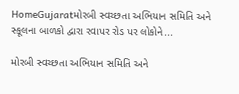HomeGujaratમોરબી સ્વચ્છતા અભિયાન સમિતિ અને સ્કૂલના બાળકો દ્વારા રવાપર રોડ પર લોકોને...

મોરબી સ્વચ્છતા અભિયાન સમિતિ અને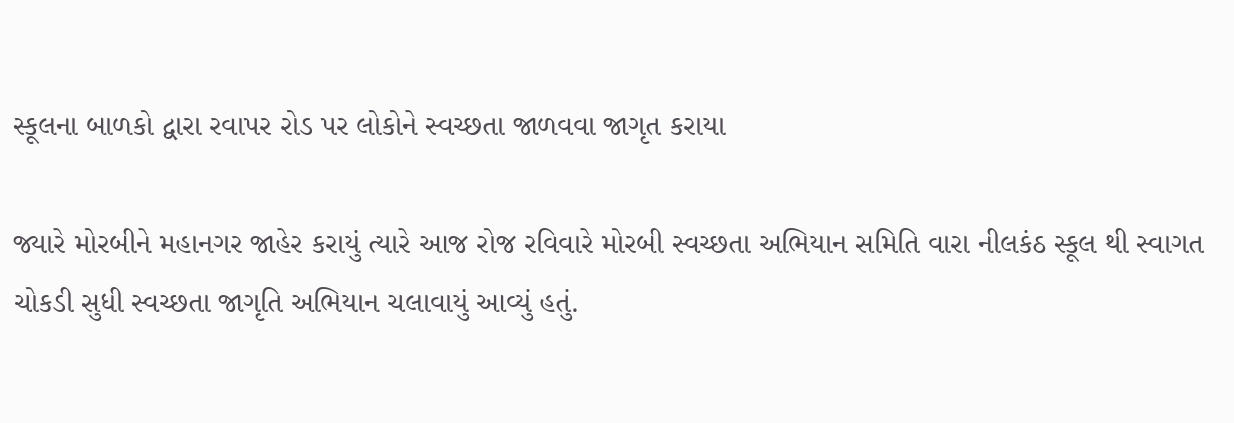સ્કૂલના બાળકો દ્વારા રવાપર રોડ પર લોકોને સ્વચ્છતા જાળવવા જાગૃત કરાયા

જ્યારે મોરબીને મહાનગર જાહેર કરાયું ત્યારે આજ રોજ રવિવારે મોરબી સ્વચ્છતા અભિયાન સમિતિ વારા નીલકંઠ સ્કૂલ થી સ્વાગત ચોકડી સુધી સ્વચ્છતા જાગૃતિ અભિયાન ચલાવાયું આવ્યું હતું.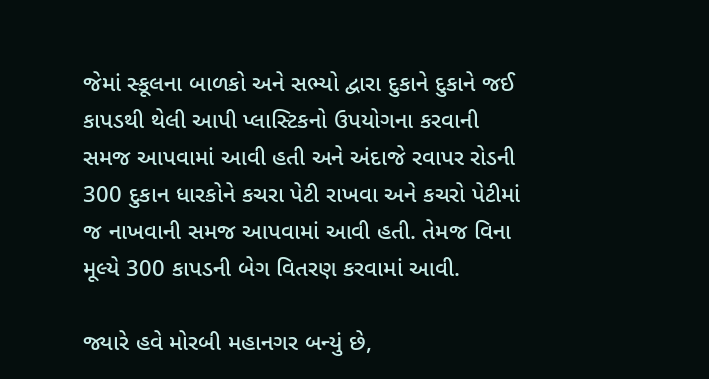જેમાં સ્કૂલના બાળકો અને સભ્યો દ્વારા દુકાને દુકાને જઈ કાપડથી થેલી આપી પ્લાસ્ટિકનો ઉપયોગના કરવાની સમજ આપવામાં આવી હતી અને અંદાજે રવાપર રોડની 300 દુકાન ધારકોને કચરા પેટી રાખવા અને કચરો પેટીમાં જ નાખવાની સમજ આપવામાં આવી હતી. તેમજ વિના મૂલ્યે 300 કાપડની બેગ વિતરણ કરવામાં આવી.

જ્યારે હવે મોરબી મહાનગર બન્યું છે,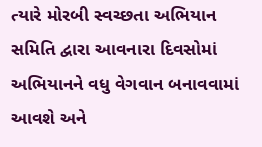ત્યારે મોરબી સ્વચ્છતા અભિયાન સમિતિ દ્વારા આવનારા દિવસોમાં અભિયાનને વધુ વેગવાન બનાવવામાં આવશે અને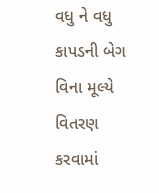વધુ ને વધુ કાપડની બેગ વિના મૂલ્યે વિતરણ કરવામાં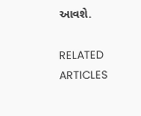આવશે.

RELATED ARTICLES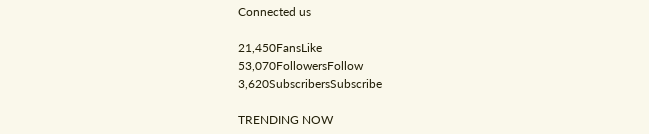Connected us

21,450FansLike
53,070FollowersFollow
3,620SubscribersSubscribe

TRENDING NOW